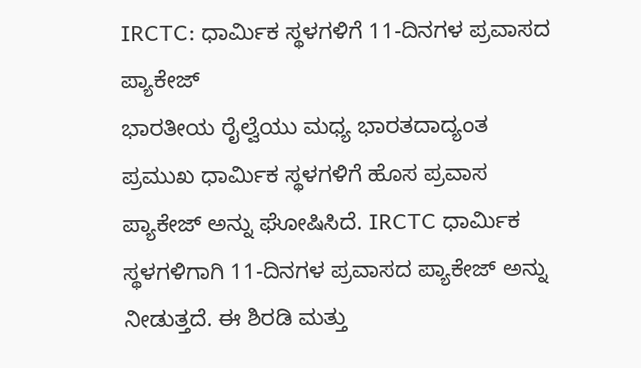IRCTC: ಧಾರ್ಮಿಕ ಸ್ಥಳಗಳಿಗೆ 11-ದಿನಗಳ ಪ್ರವಾಸದ ಪ್ಯಾಕೇಜ್
ಭಾರತೀಯ ರೈಲ್ವೆಯು ಮಧ್ಯ ಭಾರತದಾದ್ಯಂತ ಪ್ರಮುಖ ಧಾರ್ಮಿಕ ಸ್ಥಳಗಳಿಗೆ ಹೊಸ ಪ್ರವಾಸ ಪ್ಯಾಕೇಜ್ ಅನ್ನು ಘೋಷಿಸಿದೆ. IRCTC ಧಾರ್ಮಿಕ ಸ್ಥಳಗಳಿಗಾಗಿ 11-ದಿನಗಳ ಪ್ರವಾಸದ ಪ್ಯಾಕೇಜ್ ಅನ್ನು ನೀಡುತ್ತದೆ. ಈ ಶಿರಡಿ ಮತ್ತು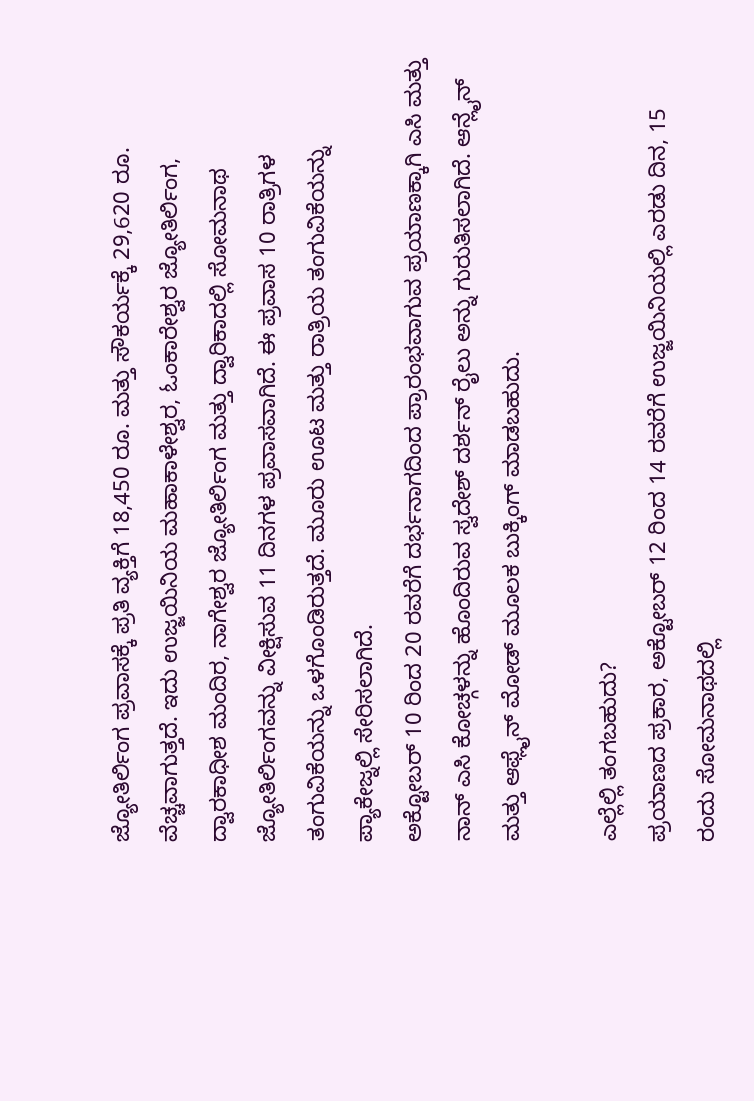ಜ್ಯೋತಿರ್ಲಿಂಗ ಪ್ರವಾಸಕ್ಕೆ ಪ್ರತಿ ವ್ಯಕ್ತಿಗೆ 18,450 ರೂ. ಮತ್ತು ಸೌಕರ್ಯಕ್ಕೆ 29,620 ರೂ. ವೆಚ್ಚವಾಗುತ್ತದೆ. ಇದು ಉಜ್ಜಯಿನಿಯ ಮಹಾಕಾಳೇಶ್ವರ, ಓಂಕಾರೇಶ್ವರ ಜ್ಯೋತಿರ್ಲಿಂಗ, ದ್ವಾರಕಾಧೀಶ ಮಂದಿರ, ನಾಗೇಶ್ವರ ಜ್ಯೋತಿರ್ಲಿಂಗ ಮತ್ತು ದ್ವಾರಿಕಾದಲ್ಲಿ ಸೋಮನಾಥ ಜ್ಯೋತಿರ್ಲಿಂಗವನ್ನು ವೀಕ್ಷಿಸುವ 11 ದಿನಗಳ ಪ್ರವಾಸವಾಗಿದೆ. ಈ ಪ್ರವಾಸ 10 ರಾತ್ರಿಗಳ ತಂಗುವಿಕೆಯನ್ನು ಒಳಗೊಂಡಿರುತ್ತದೆ. ಮೂರು ಊಟ ಮತ್ತು ರಾತ್ರಿಯ ತಂಗುವಿಕೆಯನ್ನು ಪ್ಯಾಕೇಜ್ನಲ್ಲಿ ಸೇರಿಸಲಾಗಿದೆ.
ಅಕ್ಟೋಬರ್ 10 ರಿಂದ 20 ರವರೆಗೆ ದರ್ಭನಾಗದಿಂದ ಪ್ರಾರಂಭವಾಗುವ ಪ್ರಯಾಣಕ್ಕಾಗಿ ಎಸಿ ಮತ್ತು ನಾನ್ ಎಸಿ ಕೋಚ್ಗಳನ್ನು ಹೊಂದಿರುವ ಸ್ವದೇಶ್ ದರ್ಶನ್ ರೈಲು ಅನ್ನು ಗುರುತಿಸಲಾಗಿದೆ. ಆನ್ಲೈನ್ ಮತ್ತು ಆಫ್ಲೈನ್ ಮೋಡ್ ಮೂಲಕ ಬುಕ್ಕಿಂಗ್ ಮಾಡಬಹುದು.

ಎಲ್ಲೆಲ್ಲಿ ತಂಗಬಹುದು?
ಪ್ರಯಾಣದ ಪ್ರಕಾರ, ಅಕ್ಟೋಬರ್ 12 ರಿಂದ 14 ರವರೆಗೆ ಉಜ್ಜಯಿನಿಯಲ್ಲಿ ಎರಡು ದಿನ, 15 ರಂದು ಸೋಮನಾಥದಲ್ಲಿ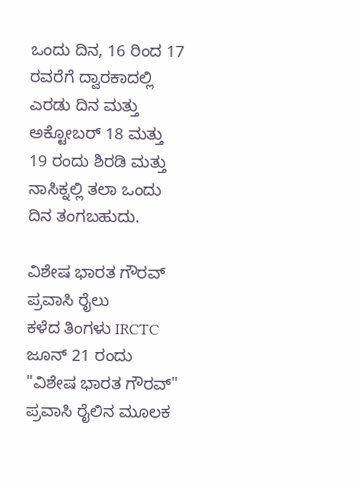ಒಂದು ದಿನ, 16 ರಿಂದ 17 ರವರೆಗೆ ದ್ವಾರಕಾದಲ್ಲಿ ಎರಡು ದಿನ ಮತ್ತು ಅಕ್ಟೋಬರ್ 18 ಮತ್ತು 19 ರಂದು ಶಿರಡಿ ಮತ್ತು ನಾಸಿಕ್ನಲ್ಲಿ ತಲಾ ಒಂದು ದಿನ ತಂಗಬಹುದು.

ವಿಶೇಷ ಭಾರತ ಗೌರವ್ ಪ್ರವಾಸಿ ರೈಲು
ಕಳೆದ ತಿಂಗಳು IRCTC ಜೂನ್ 21 ರಂದು "ವಿಶೇಷ ಭಾರತ ಗೌರವ್" ಪ್ರವಾಸಿ ರೈಲಿನ ಮೂಲಕ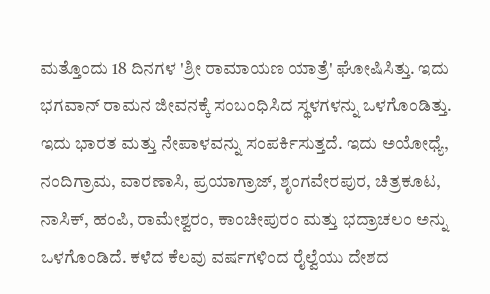ಮತ್ತೊಂದು 18 ದಿನಗಳ 'ಶ್ರೀ ರಾಮಾಯಣ ಯಾತ್ರೆ' ಘೋಷಿಸಿತ್ತು. ಇದು ಭಗವಾನ್ ರಾಮನ ಜೀವನಕ್ಕೆ ಸಂಬಂಧಿಸಿದ ಸ್ಥಳಗಳನ್ನು ಒಳಗೊಂಡಿತ್ತು. ಇದು ಭಾರತ ಮತ್ತು ನೇಪಾಳವನ್ನು ಸಂಪರ್ಕಿಸುತ್ತದೆ. ಇದು ಅಯೋಧ್ಯೆ, ನಂದಿಗ್ರಾಮ, ವಾರಣಾಸಿ, ಪ್ರಯಾಗ್ರಾಜ್, ಶೃಂಗವೇರಪುರ, ಚಿತ್ರಕೂಟ, ನಾಸಿಕ್, ಹಂಪಿ, ರಾಮೇಶ್ವರಂ, ಕಾಂಚೀಪುರಂ ಮತ್ತು ಭದ್ರಾಚಲಂ ಅನ್ನು ಒಳಗೊಂಡಿದೆ. ಕಳೆದ ಕೆಲವು ವರ್ಷಗಳಿಂದ ರೈಲ್ವೆಯು ದೇಶದ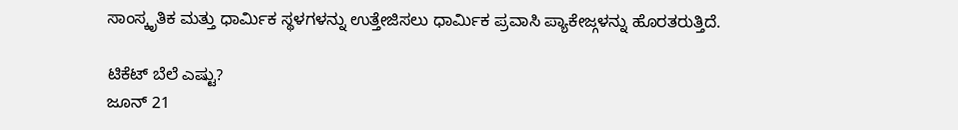ಸಾಂಸ್ಕೃತಿಕ ಮತ್ತು ಧಾರ್ಮಿಕ ಸ್ಥಳಗಳನ್ನು ಉತ್ತೇಜಿಸಲು ಧಾರ್ಮಿಕ ಪ್ರವಾಸಿ ಪ್ಯಾಕೇಜ್ಗಳನ್ನು ಹೊರತರುತ್ತಿದೆ.

ಟಿಕೆಟ್ ಬೆಲೆ ಎಷ್ಟು?
ಜೂನ್ 21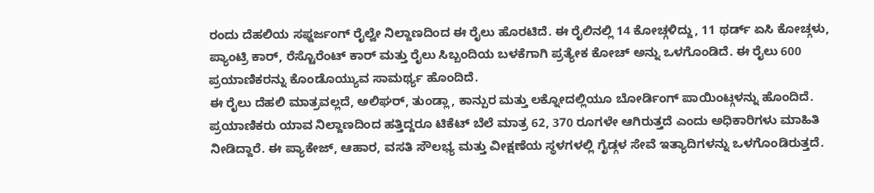ರಂದು ದೆಹಲಿಯ ಸಫ್ದರ್ಜಂಗ್ ರೈಲ್ವೇ ನಿಲ್ದಾಣದಿಂದ ಈ ರೈಲು ಹೊರಟಿದೆ. ಈ ರೈಲಿನಲ್ಲಿ 14 ಕೋಚ್ಗಳಿದ್ದು, 11 ಥರ್ಡ್ ಏಸಿ ಕೋಚ್ಗಳು, ಪ್ಯಾಂಟ್ರಿ ಕಾರ್, ರೆಸ್ಟೊರೆಂಟ್ ಕಾರ್ ಮತ್ತು ರೈಲು ಸಿಬ್ಬಂದಿಯ ಬಳಕೆಗಾಗಿ ಪ್ರತ್ಯೇಕ ಕೋಚ್ ಅನ್ನು ಒಳಗೊಂಡಿದೆ. ಈ ರೈಲು 600 ಪ್ರಯಾಣಿಕರನ್ನು ಕೊಂಡೊಯ್ಯುವ ಸಾಮರ್ಥ್ಯ ಹೊಂದಿದೆ.
ಈ ರೈಲು ದೆಹಲಿ ಮಾತ್ರವಲ್ಲದೆ, ಅಲಿಘರ್, ತುಂಡ್ಲಾ, ಕಾನ್ಪುರ ಮತ್ತು ಲಕ್ನೋದಲ್ಲಿಯೂ ಬೋರ್ಡಿಂಗ್ ಪಾಯಿಂಟ್ಗಳನ್ನು ಹೊಂದಿದೆ. ಪ್ರಯಾಣಿಕರು ಯಾವ ನಿಲ್ದಾಣದಿಂದ ಹತ್ತಿದ್ದರೂ ಟಿಕೆಟ್ ಬೆಲೆ ಮಾತ್ರ 62, 370 ರೂಗಳೇ ಆಗಿರುತ್ತದೆ ಎಂದು ಅಧಿಕಾರಿಗಳು ಮಾಹಿತಿ ನೀಡಿದ್ದಾರೆ. ಈ ಪ್ಯಾಕೇಜ್, ಆಹಾರ, ವಸತಿ ಸೌಲಭ್ಯ ಮತ್ತು ವೀಕ್ಷಣೆಯ ಸ್ಥಳಗಳಲ್ಲಿ ಗೈಡ್ಗಳ ಸೇವೆ ಇತ್ಯಾದಿಗಳನ್ನು ಒಳಗೊಂಡಿರುತ್ತದೆ.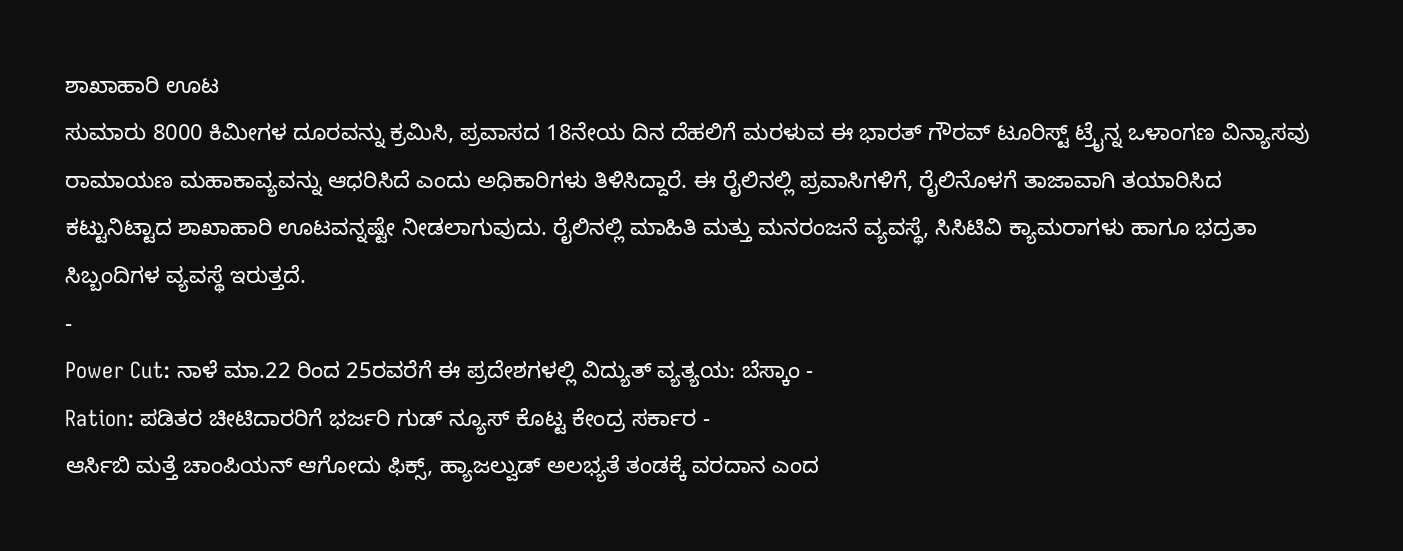ಶಾಖಾಹಾರಿ ಊಟ
ಸುಮಾರು 8000 ಕಿಮೀಗಳ ದೂರವನ್ನು ಕ್ರಮಿಸಿ, ಪ್ರವಾಸದ 18ನೇಯ ದಿನ ದೆಹಲಿಗೆ ಮರಳುವ ಈ ಭಾರತ್ ಗೌರವ್ ಟೂರಿಸ್ಟ್ ಟ್ರೈನ್ನ ಒಳಾಂಗಣ ವಿನ್ಯಾಸವು ರಾಮಾಯಣ ಮಹಾಕಾವ್ಯವನ್ನು ಆಧರಿಸಿದೆ ಎಂದು ಅಧಿಕಾರಿಗಳು ತಿಳಿಸಿದ್ದಾರೆ. ಈ ರೈಲಿನಲ್ಲಿ ಪ್ರವಾಸಿಗಳಿಗೆ, ರೈಲಿನೊಳಗೆ ತಾಜಾವಾಗಿ ತಯಾರಿಸಿದ ಕಟ್ಟುನಿಟ್ಟಾದ ಶಾಖಾಹಾರಿ ಊಟವನ್ನಷ್ಟೇ ನೀಡಲಾಗುವುದು. ರೈಲಿನಲ್ಲಿ ಮಾಹಿತಿ ಮತ್ತು ಮನರಂಜನೆ ವ್ಯವಸ್ಥೆ, ಸಿಸಿಟಿವಿ ಕ್ಯಾಮರಾಗಳು ಹಾಗೂ ಭದ್ರತಾ ಸಿಬ್ಬಂದಿಗಳ ವ್ಯವಸ್ಥೆ ಇರುತ್ತದೆ.
-
Power Cut: ನಾಳೆ ಮಾ.22 ರಿಂದ 25ರವರೆಗೆ ಈ ಪ್ರದೇಶಗಳಲ್ಲಿ ವಿದ್ಯುತ್ ವ್ಯತ್ಯಯ: ಬೆಸ್ಕಾಂ -
Ration: ಪಡಿತರ ಚೀಟಿದಾರರಿಗೆ ಭರ್ಜರಿ ಗುಡ್ ನ್ಯೂಸ್ ಕೊಟ್ಟ ಕೇಂದ್ರ ಸರ್ಕಾರ -
ಆರ್ಸಿಬಿ ಮತ್ತೆ ಚಾಂಪಿಯನ್ ಆಗೋದು ಫಿಕ್ಸ್, ಹ್ಯಾಜಲ್ವುಡ್ ಅಲಭ್ಯತೆ ತಂಡಕ್ಕೆ ವರದಾನ ಎಂದ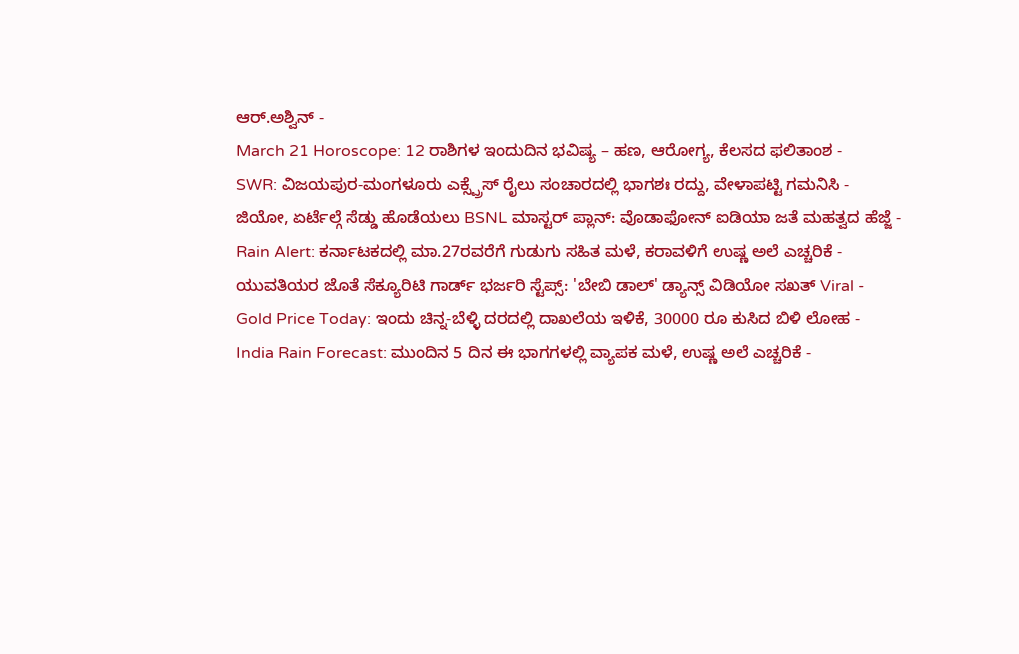ಆರ್.ಅಶ್ವಿನ್ -
March 21 Horoscope: 12 ರಾಶಿಗಳ ಇಂದುದಿನ ಭವಿಷ್ಯ – ಹಣ, ಆರೋಗ್ಯ, ಕೆಲಸದ ಫಲಿತಾಂಶ -
SWR: ವಿಜಯಪುರ-ಮಂಗಳೂರು ಎಕ್ಸ್ಪ್ರೆಸ್ ರೈಲು ಸಂಚಾರದಲ್ಲಿ ಭಾಗಶಃ ರದ್ದು, ವೇಳಾಪಟ್ಟಿ ಗಮನಿಸಿ -
ಜಿಯೋ, ಏರ್ಟೆಲ್ಗೆ ಸೆಡ್ಡು ಹೊಡೆಯಲು BSNL ಮಾಸ್ಟರ್ ಪ್ಲಾನ್: ವೊಡಾಫೋನ್ ಐಡಿಯಾ ಜತೆ ಮಹತ್ವದ ಹೆಜ್ಜೆ -
Rain Alert: ಕರ್ನಾಟಕದಲ್ಲಿ ಮಾ.27ರವರೆಗೆ ಗುಡುಗು ಸಹಿತ ಮಳೆ, ಕರಾವಳಿಗೆ ಉಷ್ಣ ಅಲೆ ಎಚ್ಚರಿಕೆ -
ಯುವತಿಯರ ಜೊತೆ ಸೆಕ್ಯೂರಿಟಿ ಗಾರ್ಡ್ ಭರ್ಜರಿ ಸ್ಟೆಪ್ಸ್: 'ಬೇಬಿ ಡಾಲ್' ಡ್ಯಾನ್ಸ್ ವಿಡಿಯೋ ಸಖತ್ Viral -
Gold Price Today: ಇಂದು ಚಿನ್ನ-ಬೆಳ್ಳಿ ದರದಲ್ಲಿ ದಾಖಲೆಯ ಇಳಿಕೆ, 30000 ರೂ ಕುಸಿದ ಬಿಳಿ ಲೋಹ -
India Rain Forecast: ಮುಂದಿನ 5 ದಿನ ಈ ಭಾಗಗಳಲ್ಲಿ ವ್ಯಾಪಕ ಮಳೆ, ಉಷ್ಣ ಅಲೆ ಎಚ್ಚರಿಕೆ -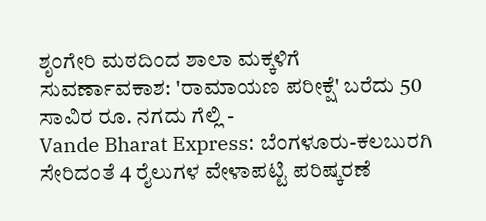ಶೃಂಗೇರಿ ಮಠದಿಂದ ಶಾಲಾ ಮಕ್ಕಳಿಗೆ ಸುವರ್ಣಾವಕಾಶ: 'ರಾಮಾಯಣ ಪರೀಕ್ಷೆ' ಬರೆದು 50 ಸಾವಿರ ರೂ. ನಗದು ಗೆಲ್ಲಿ -
Vande Bharat Express: ಬೆಂಗಳೂರು-ಕಲಬುರಗಿ ಸೇರಿದಂತೆ 4 ರೈಲುಗಳ ವೇಳಾಪಟ್ಟಿ ಪರಿಷ್ಕರಣೆ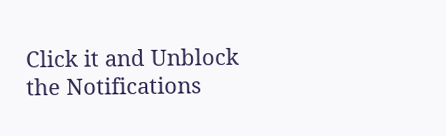Click it and Unblock the Notifications